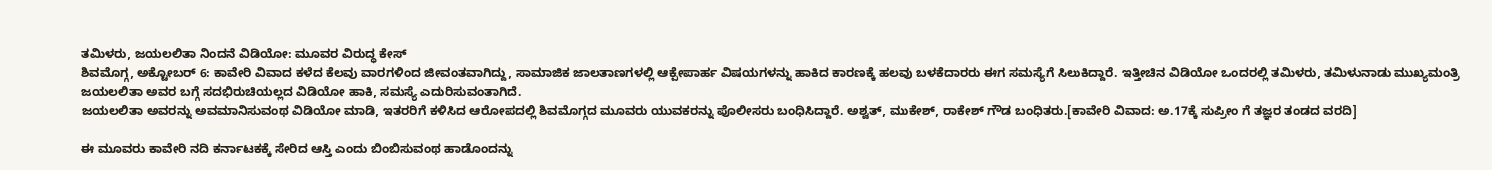ತಮಿಳರು, ಜಯಲಲಿತಾ ನಿಂದನೆ ವಿಡಿಯೋ: ಮೂವರ ವಿರುದ್ಧ ಕೇಸ್
ಶಿವಮೊಗ್ಗ, ಅಕ್ಟೋಬರ್ 6: ಕಾವೇರಿ ವಿವಾದ ಕಳೆದ ಕೆಲವು ವಾರಗಳಿಂದ ಜೀವಂತವಾಗಿದ್ದು, ಸಾಮಾಜಿಕ ಜಾಲತಾಣಗಳಲ್ಲಿ ಆಕ್ಪೇಪಾರ್ಹ ವಿಷಯಗಳನ್ನು ಹಾಕಿದ ಕಾರಣಕ್ಕೆ ಹಲವು ಬಳಕೆದಾರರು ಈಗ ಸಮಸ್ಯೆಗೆ ಸಿಲುಕಿದ್ದಾರೆ. ಇತ್ತೀಚಿನ ವಿಡಿಯೋ ಒಂದರಲ್ಲಿ ತಮಿಳರು, ತಮಿಳುನಾಡು ಮುಖ್ಯಮಂತ್ರಿ ಜಯಲಲಿತಾ ಅವರ ಬಗ್ಗೆ ಸದಭಿರುಚಿಯಲ್ಲದ ವಿಡಿಯೋ ಹಾಕಿ, ಸಮಸ್ಯೆ ಎದುರಿಸುವಂತಾಗಿದೆ.
ಜಯಲಲಿತಾ ಅವರನ್ನು ಅವಮಾನಿಸುವಂಥ ವಿಡಿಯೋ ಮಾಡಿ, ಇತರರಿಗೆ ಕಳಿಸಿದ ಆರೋಪದಲ್ಲಿ ಶಿವಮೊಗ್ಗದ ಮೂವರು ಯುವಕರನ್ನು ಪೊಲೀಸರು ಬಂಧಿಸಿದ್ದಾರೆ. ಅಶ್ವತ್, ಮುಕೇಶ್, ರಾಕೇಶ್ ಗೌಡ ಬಂಧಿತರು.[ಕಾವೇರಿ ವಿವಾದ: ಅ.17ಕ್ಕೆ ಸುಪ್ರೀಂ ಗೆ ತಜ್ಞರ ತಂಡದ ವರದಿ]

ಈ ಮೂವರು ಕಾವೇರಿ ನದಿ ಕರ್ನಾಟಕಕ್ಕೆ ಸೇರಿದ ಆಸ್ತಿ ಎಂದು ಬಿಂಬಿಸುವಂಥ ಹಾಡೊಂದನ್ನು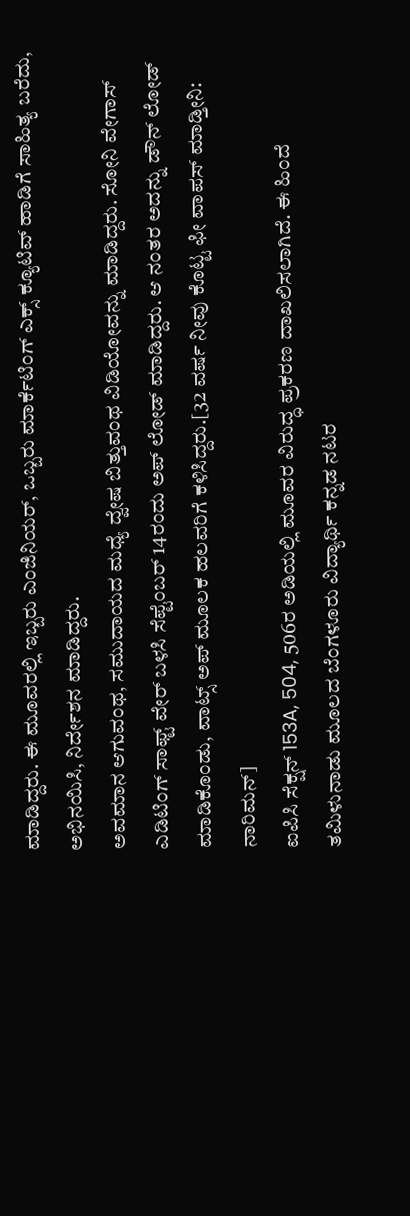ಮಾಡಿದ್ದರು. ಈ ಮೂವರಲ್ಲಿ ಇಬ್ಬರು ಎಂಜಿನಿಯರ್, ಒಬ್ಬರು ಮಾರ್ಕೆಟಿಂಗ್ ಎಕ್ಸ್ ಕ್ಯೂಟಿವ್ ಹಾಡಿಗೆ ಸಾಹಿತ್ಯ ಬರೆದು, ಅಭಿನಯಿಸಿ, ನಿರ್ದೇಶನ ಮಾಡಿದ್ದರು.
ಅವಮಾನ ಆಗುವಂಥ, ಸಮುದಾಯದ ಮಧ್ಯೆ ದ್ವೇಷ ಬಿತ್ತುವಂಥ ವಿಡಿಯೋವನ್ನು ಮಾಡಿದ್ದರು. ಸೋನಿ ವೇಗಾಸ್ ಎಡಿಟಿಂಗ್ ಸಾಫ್ಟ್ ವೇರ್ ಬಳಸಿ ಸೆಪ್ಟೆಂಬರ್ 14ರಂದು ಅಪ್ ಲೋಡ್ ಮಾಡಿದ್ದರು. ಆ ನಂತರ ಅದನ್ನು ಡೌನ್ ಲೋಡ್ ಮಾಡಿಕೊಂಡು, ವಾಟ್ಸ್ ಅಪ್ ಮೂಲಕ ಹಲವರಿಗೆ ಕಳಿಸಿದ್ದರು.[32 ವರ್ಷ ನೀವು ಕೊಟ್ಟ ಫೀ ವಾಪಸ್ ಮಾಡ್ತೀನಿ: ನಾರಿಮನ್]
ಐಪಿಸಿ ಸೆಕ್ಷನ್ 153A, 504, 506ರ ಅಡಿಯಲ್ಲಿ ಮೂವರ ವಿರುದ್ಧ ಪ್ರಕರಣ ದಾಖಲಿಸಲಾಗಿದೆ. ಈ ಹಿಂದೆ ತಮಿಳುನಾಡು ಮೂಲದ ಬೆಂಗಳೂರು ವಿದ್ಯಾರ್ಥಿ ಕನ್ನಡ ನಟರ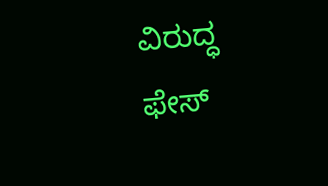ವಿರುದ್ಧ ಫೇಸ್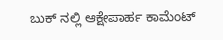ಬುಕ್ ನಲ್ಲಿ ಆಕ್ಷೇಪಾರ್ಹ ಕಾಮೆಂಟ್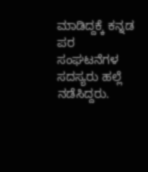ಮಾಡಿದ್ದಕ್ಕೆ ಕನ್ನಡ ಪರ ಸಂಘಟನೆಗಳ ಸದಸ್ಯರು ಹಲ್ಲೆ ನಡೆಸಿದ್ದರು.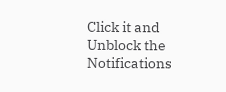Click it and Unblock the Notifications